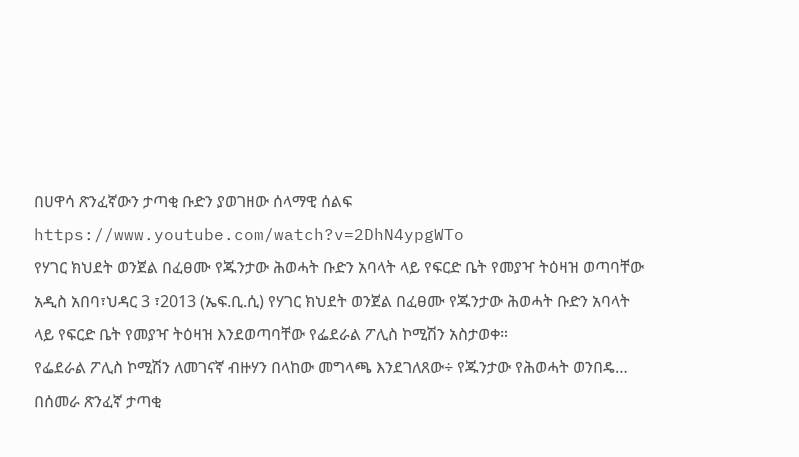በሀዋሳ ጽንፈኛውን ታጣቂ ቡድን ያወገዘው ሰላማዊ ሰልፍ
https://www.youtube.com/watch?v=2DhN4ypgWTo
የሃገር ክህደት ወንጀል በፈፀሙ የጁንታው ሕወሓት ቡድን አባላት ላይ የፍርድ ቤት የመያዣ ትዕዛዝ ወጣባቸው
አዲስ አበባ፣ህዳር 3 ፣2013 (ኤፍ.ቢ.ሲ) የሃገር ክህደት ወንጀል በፈፀሙ የጁንታው ሕወሓት ቡድን አባላት ላይ የፍርድ ቤት የመያዣ ትዕዛዝ እንደወጣባቸው የፌደራል ፖሊስ ኮሚሽን አስታወቀ።
የፌደራል ፖሊስ ኮሚሽን ለመገናኛ ብዙሃን በላከው መግላጫ እንደገለጸው÷ የጁንታው የሕወሓት ወንበዴ…
በሰመራ ጽንፈኛ ታጣቂ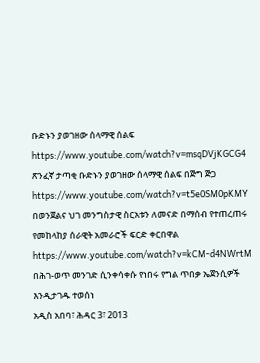ቡድኑን ያወገዘው ሰላማዊ ሰልፍ
https://www.youtube.com/watch?v=msqDVjKGCG4
ጽንፈኛ ታጣቂ ቡድኑን ያወገዘው ሰላማዊ ሰልፍ በጅግ ጅጋ
https://www.youtube.com/watch?v=t5e0SM0pKMY
በወንጀልና ህገ መንግስታዊ ስርአቱን ለመናድ በማሰብ የተጠረጠሩ የመከላከያ ሰራዊት አመራሮች ፍርድ ቀርበዋል
https://www.youtube.com/watch?v=kCM-d4NWrtM
በሕገ-ወጥ መንገድ ሲንቀሳቀሱ የነበሩ የግል ጥበቃ ኤጀንሲዎች እንዲታገዱ ተወሰነ
አዲስ አበባ፣ ሕዳር 3፣ 2013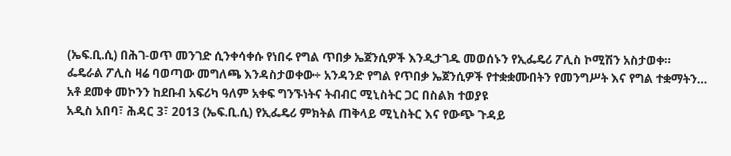(ኤፍ.ቢ.ሲ) በሕገ-ወጥ መንገድ ሲንቀሳቀሱ የነበሩ የግል ጥበቃ ኤጀንሲዎች እንዲታገዱ መወሰኑን የኢፌዴሪ ፖሊስ ኮሚሽን አስታወቀ።
ፌዴራል ፖሊስ ዛሬ ባወጣው መግለጫ እንዳስታወቀው÷ አንዳንድ የግል የጥበቃ ኤጀንሲዎች የተቋቋሙበትን የመንግሥት እና የግል ተቋማትን…
አቶ ደመቀ መኮንን ከደቡብ አፍሪካ ዓለም አቀፍ ግንኙነትና ትብብር ሚኒስትር ጋር በስልክ ተወያዩ
አዲስ አበባ፣ ሕዳር 3፣ 2013 (ኤፍ.ቢ.ሲ) የኢፌዴሪ ምክትል ጠቅላይ ሚኒስትር እና የውጭ ጉዳይ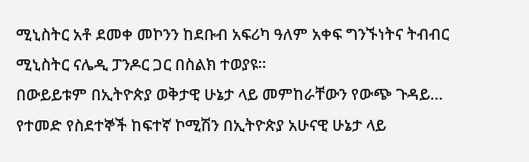ሚኒስትር አቶ ደመቀ መኮንን ከደቡብ አፍሪካ ዓለም አቀፍ ግንኙነትና ትብብር ሚኒስትር ናሌዲ ፓንዶር ጋር በስልክ ተወያዩ።
በውይይቱም በኢትዮጵያ ወቅታዊ ሁኔታ ላይ መምከራቸውን የውጭ ጉዳይ…
የተመድ የስደተኞች ከፍተኛ ኮሚሽን በኢትዮጵያ አሁናዊ ሁኔታ ላይ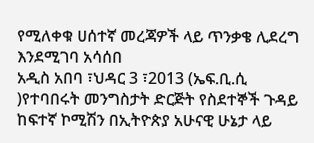የሚለቀቁ ሀሰተኛ መረጃዎች ላይ ጥንቃቄ ሊደረግ እንደሚገባ አሳሰበ
አዲስ አበባ ፣ህዳር 3 ፣2013 (ኤፍ.ቢ.ሲ )የተባበሩት መንግስታት ድርጅት የስደተኞች ጉዳይ ከፍተኛ ኮሚሽን በኢትዮጵያ አሁናዊ ሁኔታ ላይ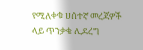የሚለቀቁ ሀሰተኛ መረጃዎች ላይ ጥንቃቄ ሊደረግ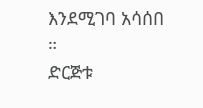እንደሚገባ አሳሰበ ።
ድርጅቱ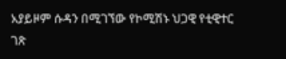አያይዞም ሱዳን በሚገኘው የኮሚሽኑ ህጋዊ የቲዊተር ገጽ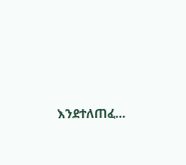እንደተለጠፈ…